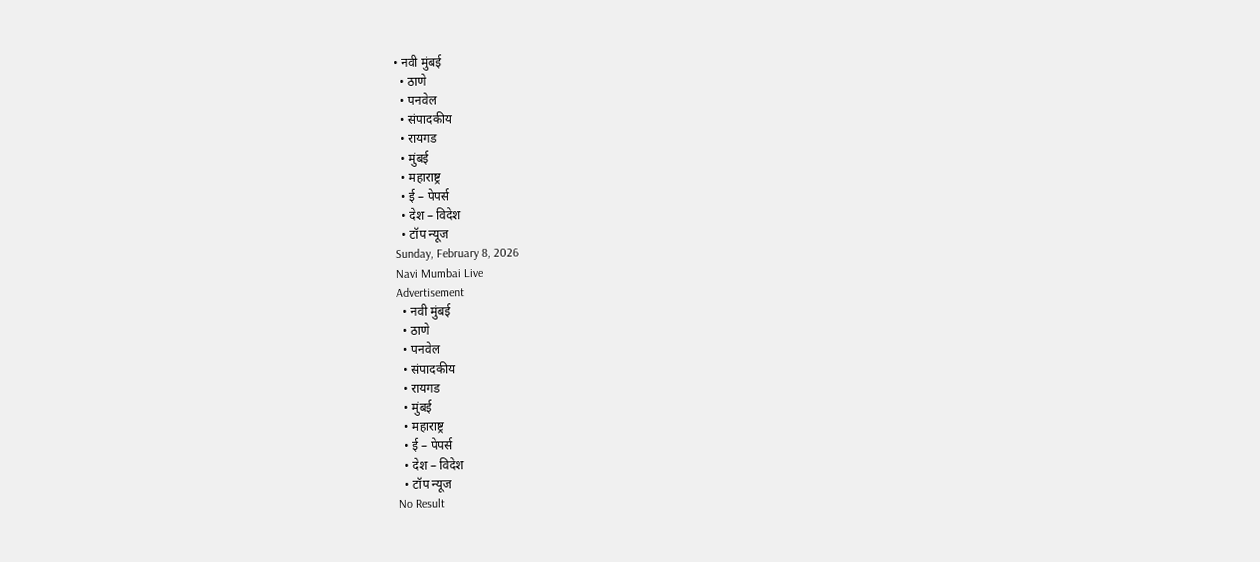• नवी मुंबई
  • ठाणे
  • पनवेल
  • संपादकीय
  • रायगड
  • मुंबई
  • महाराष्ट्र
  • ई – पेपर्स
  • देश – विदेश
  • टॉप न्यूज
Sunday, February 8, 2026
Navi Mumbai Live
Advertisement
  • नवी मुंबई
  • ठाणे
  • पनवेल
  • संपादकीय
  • रायगड
  • मुंबई
  • महाराष्ट्र
  • ई – पेपर्स
  • देश – विदेश
  • टॉप न्यूज
No Result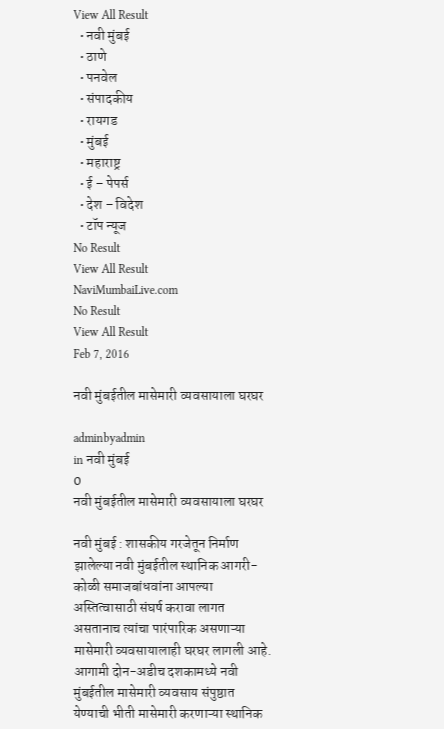View All Result
  • नवी मुंबई
  • ठाणे
  • पनवेल
  • संपादकीय
  • रायगड
  • मुंबई
  • महाराष्ट्र
  • ई – पेपर्स
  • देश – विदेश
  • टॉप न्यूज
No Result
View All Result
NaviMumbaiLive.com
No Result
View All Result
Feb 7, 2016

नवी मुंबईतील मासेमारी व्यवसायाला घरघर

adminbyadmin
in नवी मुंबई
0
नवी मुंबईतील मासेमारी व्यवसायाला घरघर

नवी मुंबई : शासकीय गरजेतून निर्माण झालेल्या नवी मुंबईतील स्थानिक आगरी-कोळी समाजबांधवांना आपल्या अस्तित्वासाठी संघर्ष करावा लागत असतानाच त्यांचा पारंपारिक असणाऱ्या मासेमारी व्यवसायालाही घरघर लागली आहे. आगामी दोन-अडीच दशकामध्ये नवी मुंबईतील मासेमारी व्यवसाय संपुष्ठात येण्याची भीती मासेमारी करणाऱ्या स्थानिक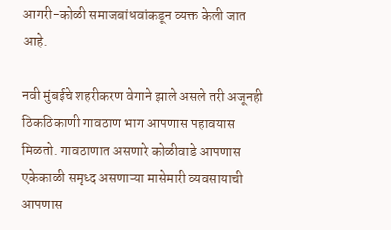आगरी-कोळी समाजबांधवांकडून व्यक्त केली जात आहे.

नवी मुंबईचे शहरीकरण वेगाने झाले असले तरी अजूनही ठिकठिकाणी गावठाण भाग आपणास पहावयास मिळतो. गावठाणात असणारे कोळीवाडे आपणास एकेकाळी समृध्द असणाऱ्या मासेमारी व्यवसायाची आपणास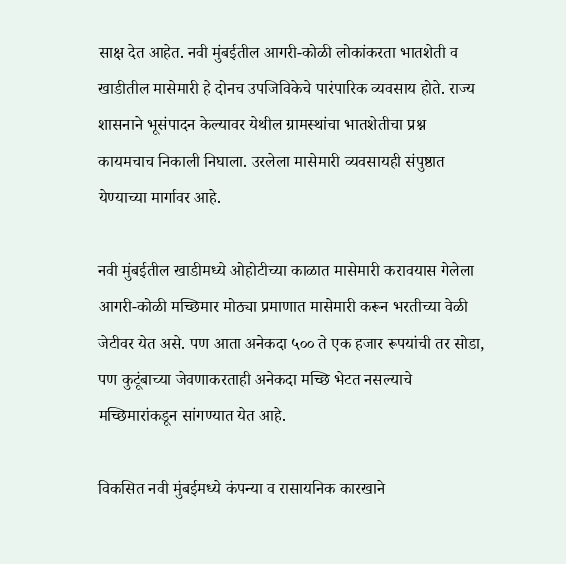साक्ष देत आहेत. नवी मुंबईतील आगरी-कोळी लोकांकरता भातशेती व खाडीतील मासेमारी हे दोनच उपजिविकेचे पारंपारिक व्यवसाय होते. राज्य शासनाने भूसंपादन केल्यावर येथील ग्रामस्थांचा भातशेतीचा प्रश्न कायमचाच निकाली निघाला. उरलेला मासेमारी व्यवसायही संपुष्ठात येण्याच्या मार्गावर आहे.

नवी मुंबईतील खाडीमध्ये ओहोटीच्या काळात मासेमारी करावयास गेलेला आगरी-कोळी मच्छिमार मोठ्या प्रमाणात मासेमारी करून भरतीच्या वेळी जेटीवर येत असे. पण आता अनेकदा ५०० ते एक हजार रूपयांची तर सोडा, पण कुटूंबाच्या जेवणाकरताही अनेकदा मच्छि भेटत नसल्याचे मच्छिमारांकडून सांगण्यात येत आहे.

विकसित नवी मुंबईमध्ये कंपन्या व रासायनिक कारखाने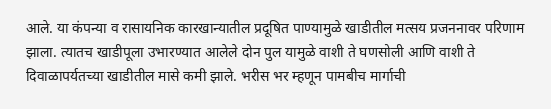आले. या कंपन्या व रासायनिक कारखान्यातील प्रदूषित पाण्यामुळे खाडीतील मत्सय प्रजननावर परिणाम झाला. त्यातच खाडीपूला उभारण्यात आलेले दोन पुल यामुळे वाशी ते घणसोली आणि वाशी ते दिवाळापर्यतच्या खाडीतील मासे कमी झाले. भरीस भर म्हणून पामबीच मार्गाची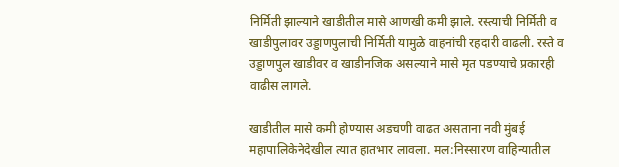निर्मिती झाल्याने खाडीतील मासे आणखी कमी झाले. रस्त्याची निर्मिती व खाडीपुलावर उड्डाणपुलाची निर्मिती यामुळे वाहनांची रहदारी वाढली. रस्ते व उड्डाणपुल खाडीवर व खाडीनजिक असल्याने मासे मृत पडण्याचे प्रकारही वाढीस लागले.

खाडीतील मासे कमी होण्यास अडचणी वाढत असताना नवी मुंबई महापालिकेनेदेखील त्यात हातभार लावला. मल:निस्सारण वाहिन्यातील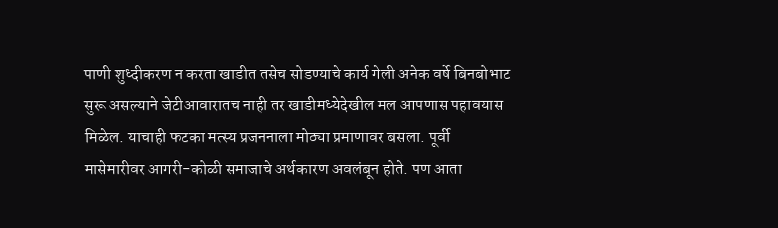पाणी शुध्दीकरण न करता खाडीत तसेच सोडण्याचे कार्य गेली अनेक वर्षे बिनबोभाट सुरू असल्याने जेटीआवारातच नाही तर खाडीमध्येदेखील मल आपणास पहावयास मिळेल. याचाही फटका मत्स्य प्रजननाला मोठ्या प्रमाणावर बसला. पूर्वी मासेमारीवर आगरी-कोळी समाजाचे अर्थकारण अवलंबून होते. पण आता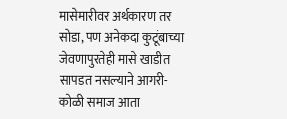मासेमारीवर अर्थकारण तर सोडा, पण अनेकदा कुटूंबाच्या जेवणापुरतेही मासे खाडीत सापडत नसल्याने आगरी-कोळी समाज आता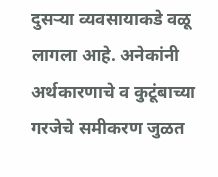दुसऱ्या व्यवसायाकडे वळू लागला आहे. अनेकांनी अर्थकारणाचे व कुटूंबाच्या गरजेचे समीकरण जुळत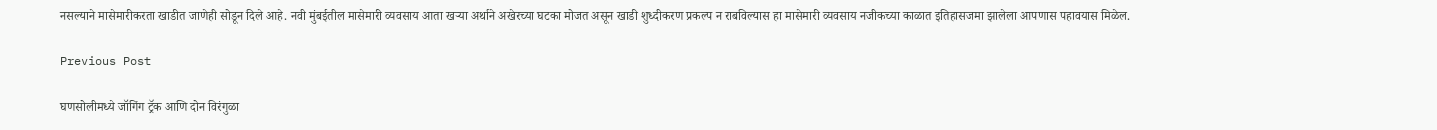नसल्याने मासेमारीकरता खाडीत जाणेही सोडून दिले आहे. नवी मुंबईतील मासेमारी व्यवसाय आता खऱ्या अर्थाने अखेरच्या घटका मोजत असून खाडी शुध्दीकरण प्रकल्प न राबविल्यास हा मासेमारी व्यवसाय नजीकच्या काळात इतिहासजमा झालेला आपणास पहावयास मिळेल.

Previous Post

घणसोलीमध्ये जॉगिंग ट्रॅक आणि दोन विरंगुळा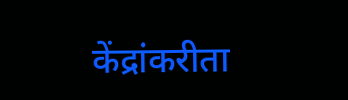केंद्रांकरीता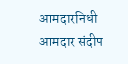आमदारनिधी आमदार संदीप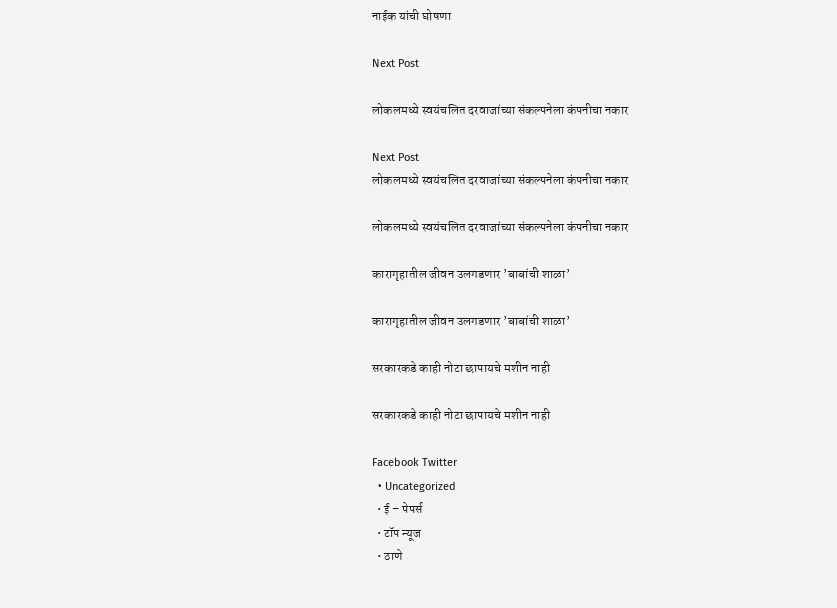नाईक यांची घोषणा

Next Post

लोकलमध्ये स्वयंचलित दरवाजांच्या संकल्पनेला कंपनीचा नकार

Next Post
लोकलमध्ये स्वयंचलित दरवाजांच्या संकल्पनेला कंपनीचा नकार

लोकलमध्ये स्वयंचलित दरवाजांच्या संकल्पनेला कंपनीचा नकार

कारागृहातील जीवन उलगडणार ’बाबांची शाळा’

कारागृहातील जीवन उलगडणार ’बाबांची शाळा’

सरकारकडे काही नोटा छापायचे मशीन नाही

सरकारकडे काही नोटा छापायचे मशीन नाही

Facebook Twitter
  • Uncategorized
  • ई – पेपर्स
  • टॉप न्यूज
  • ठाणे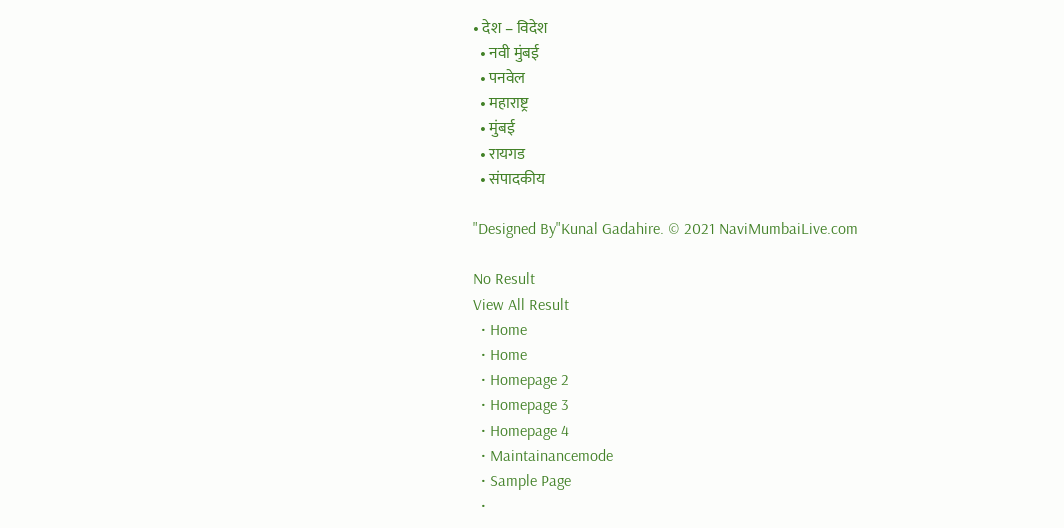• देश – विदेश
  • नवी मुंबई
  • पनवेल
  • महाराष्ट्र
  • मुंबई
  • रायगड
  • संपादकीय

"Designed By"Kunal Gadahire. © 2021 NaviMumbaiLive.com

No Result
View All Result
  • Home
  • Home
  • Homepage 2
  • Homepage 3
  • Homepage 4
  • Maintainancemode
  • Sample Page
  •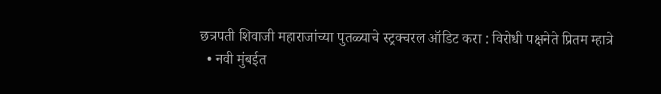छत्रपती शिवाजी महाराजांच्या पुतळ्याचे स्ट्रक्चरल ऑडिट करा : विरोधी पक्षनेते प्रितम म्हात्रे
  • नवी मुंबईत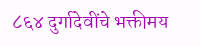८६४ दुर्गादेवींचे भक्तीमय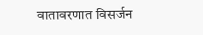वातावरणात विसर्जन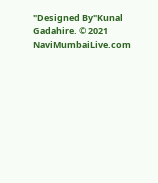"Designed By"Kunal Gadahire. © 2021 NaviMumbaiLive.com